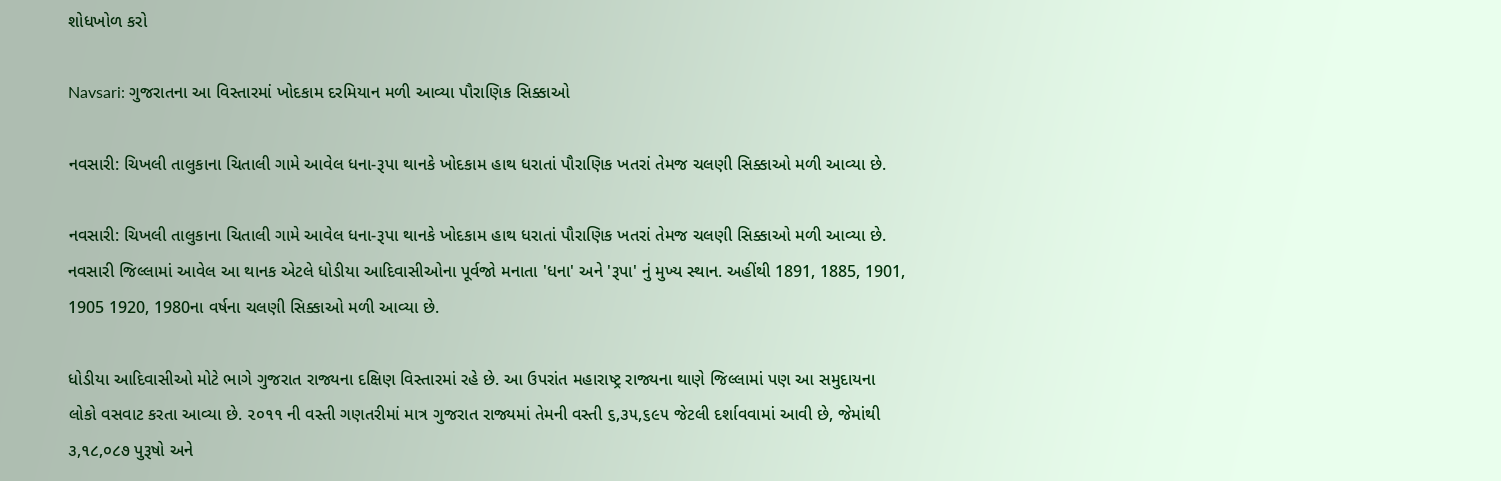શોધખોળ કરો

Navsari: ગુજરાતના આ વિસ્તારમાં ખોદકામ દરમિયાન મળી આવ્યા પૌરાણિક સિક્કાઓ

નવસારી: ચિખલી તાલુકાના ચિતાલી ગામે આવેલ ધના-રૂપા થાનકે ખોદકામ હાથ ધરાતાં પૌરાણિક ખતરાં તેમજ ચલણી સિક્કાઓ મળી આવ્યા છે.

નવસારી: ચિખલી તાલુકાના ચિતાલી ગામે આવેલ ધના-રૂપા થાનકે ખોદકામ હાથ ધરાતાં પૌરાણિક ખતરાં તેમજ ચલણી સિક્કાઓ મળી આવ્યા છે. નવસારી જિલ્લામાં આવેલ આ થાનક એટલે ધોડીયા આદિવાસીઓના પૂર્વજો મનાતા 'ધના' અને 'રૂપા' નું મુખ્ય સ્થાન. અહીંથી 1891, 1885, 1901, 1905 1920, 1980ના વર્ષના ચલણી સિક્કાઓ મળી આવ્યા છે.

ધોડીયા આદિવાસીઓ મોટે ભાગે ગુજરાત રાજ્યના દક્ષિણ વિસ્તારમાં રહે છે. આ ઉપરાંત મહારાષ્ટ્ર રાજ્યના થાણે જિલ્લામાં પણ આ સમુદાયના લોકો વસવાટ કરતા આવ્યા છે. ૨૦૧૧ ની વસ્તી ગણતરીમાં માત્ર ગુજરાત રાજ્યમાં તેમની વસ્તી ૬,૩૫,૬૯૫ જેટલી દર્શાવવામાં આવી છે, જેમાંથી ૩,૧૮,૦૮૭ પુરૂષો અને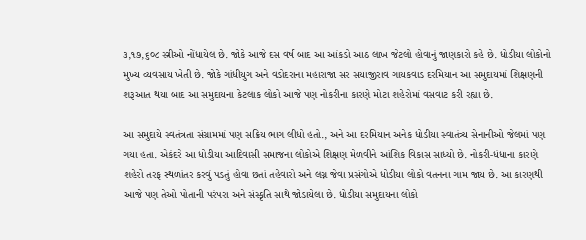૩,૧૭,૬૦૮ સ્ત્રીઓ નોંધાયેલ છે. જોકે આજે દસ વર્ષ બાદ આ આંકડો આઠ લાખ જેટલો હોવાનું જાણકારો કહે છે. ધોડીયા લોકોનો મુખ્ય વ્યવસાય ખેતી છે. જોકે ગાંધીયુગ અને વડોદરાના મહારાજા સર સયાજીરાવ ગાયકવાડ દરમિયાન આ સમુદાયમાં શિક્ષણની શરૂઆત થયા બાદ આ સમુદાયના કેટલાક લોકો આજે પણ નોકરીના કારણે મોટા શહેરોમાં વસવાટ કરી રહ્યા છે.

આ સમુદાયે સ્વતંત્રતા સંગ્રામમાં પણ સક્રિય ભાગ લીધો હતો., અને આ દરમિયાન અનેક ધોડીયા સ્વાતંત્ર્ય સેનાનીઓ જેલમાં પણ ગયા હતા. એકંદરે આ ધોડીયા આદિવાસી સમાજના લોકોએ શિક્ષણ મેળવીને આંશિક વિકાસ સાધ્યો છે. નોકરી-ધંધાના કારણે શહેરો તરફ સ્થળાંતર કરવું પડતું હોવા છતાં તહેવારો અને લગ્ન જેવા પ્રસંગોએ ધોડીયા લોકો વતનના ગામ જાય છે. આ કારણથી આજે પણ તેઓ પોતાની પરંપરા અને સંસ્કૃતિ સાથે જોડાયેલા છે. ધોડીયા સમુદાયના લોકો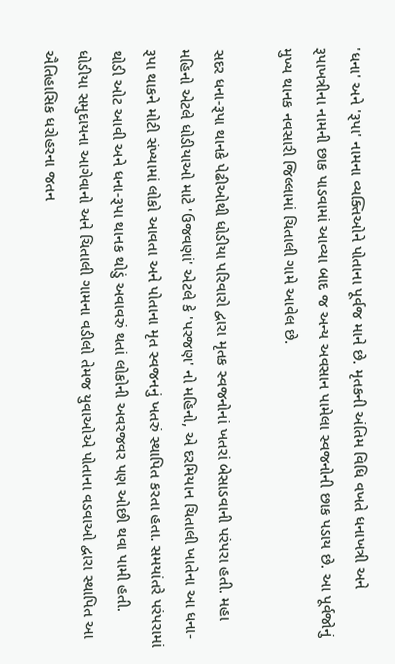'ધના' અને 'રૂપા' નામના વ્યક્તિઓને પોતાના પૂર્વજ માને છે. મૃતકની અંતિમ વિધિ વખતે ધનાખત્રી અને રૂપાખત્રીના નામની છાક પાડવામાં આવ્યા બાદ જ અન્ય અવસાન પામેલા સ્વજનોની છાક પડાય છે. આ પૂર્વજોનું મુખ્ય થાનક નવસારી જિલ્લામાં ચિતાલી ગામે આવેલ છે.

સદર ધના-રૂપા થાનકે પેઢીઓથી ધોડીયા પરિવારો દ્વારા મૃતક સ્વજનોનાં ખતરાં બેસાડવાની પરંપરા હતી. મહા મહિનો એટલે ધોડીયાઓ માટે 'ઉજવણાં' એટલે કે 'પરજણ' નો મહિનો, એ દરમિયાન ચિતાલી ખાતેના આ ધના-રૂપા થાકને મોટી સંખ્યામાં લોકો આવતા અને પોતાના મૃત સ્વજનનું ખતરું સ્થાપિત કરતા હતા. સમયાંતરે પરંપરામાં થોડી ઓટ આવી અને ધના-રૂપા થાનક થોડું અવાવરું થતાં લોકોની અવરજવર પણ ઓછી થવા પામી હતી. ધોડીયા સમુદાયના આગેવાનો અને ચિતાલી ગામના વડીલો તેમજ યુવાઓએ પોતાના વડવાઓ દ્વારા સ્થાપિત આ ઐતિહાસિક ધરોહરના જતન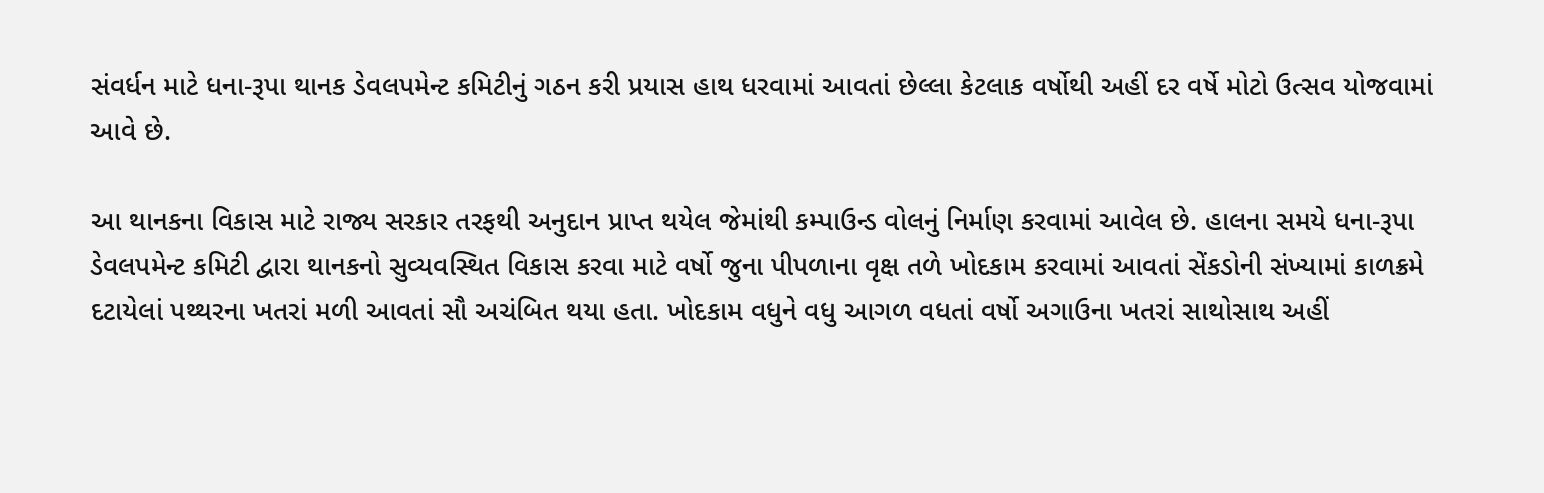સંવર્ધન માટે ધના-રૂપા થાનક ડેવલપમેન્ટ કમિટીનું ગઠન કરી પ્રયાસ હાથ ધરવામાં આવતાં છેલ્લા કેટલાક વર્ષોથી અહીં દર વર્ષે મોટો ઉત્સવ યોજવામાં આવે છે.

આ થાનકના વિકાસ માટે રાજ્ય સરકાર તરફથી અનુદાન પ્રાપ્ત થયેલ જેમાંથી કમ્પાઉન્ડ વોલનું નિર્માણ કરવામાં આવેલ છે. હાલના સમયે ધના-રૂપા ડેવલપમેન્ટ કમિટી દ્વારા થાનકનો સુવ્યવસ્થિત વિકાસ કરવા માટે વર્ષો જુના પીપળાના વૃક્ષ તળે ખોદકામ કરવામાં આવતાં સેંકડોની સંખ્યામાં કાળક્રમે દટાયેલાં પથ્થરના ખતરાં મળી આવતાં સૌ અચંબિત થયા હતા. ખોદકામ વધુને વધુ આગળ વધતાં વર્ષો અગાઉના ખતરાં સાથોસાથ અહીં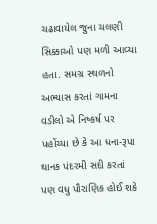ચઢાવાયેલ જુના ચલણી સિક્કાઓ પણ મળી આવ્યા હતા. સમગ્ર સ્થળનો અભ્યાસ કરતાં ગામના વડીલો એ નિષ્કર્ષ પર પહોંચ્યા છે કે આ ધના-રૂપા થાનક પંદરમી સદી કરતાં પણ વધુ પૌરાણિક હોઈ શકે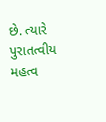છે. ત્યારે પુરાતત્વીય મહત્વ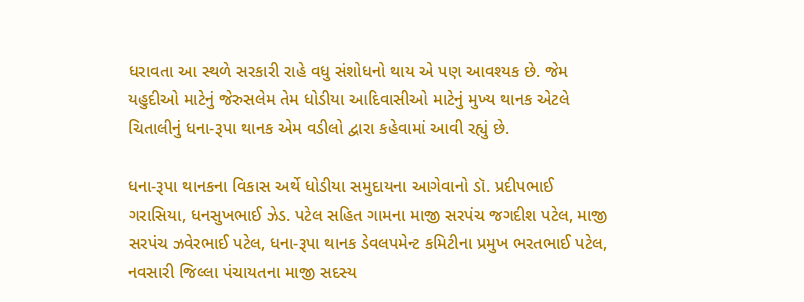ધરાવતા આ સ્થળે સરકારી રાહે વધુ સંશોધનો થાય એ પણ આવશ્યક છે. જેમ યહુદીઓ માટેનું જેરુસલેમ તેમ ધોડીયા આદિવાસીઓ માટેનું મુખ્ય થાનક એટલે ચિતાલીનું ધના-રૂપા થાનક એમ વડીલો દ્વારા કહેવામાં આવી રહ્યું છે.

ધના-રૂપા થાનકના વિકાસ અર્થે ધોડીયા સમુદાયના આગેવાનો ડૉ. પ્રદીપભાઈ ગરાસિયા, ધનસુખભાઈ ઝેડ. પટેલ સહિત ગામના માજી સરપંચ જગદીશ પટેલ, માજી સરપંચ ઝવેરભાઈ પટેલ, ધના-રૂપા થાનક ડેવલપમેન્ટ કમિટીના પ્રમુખ ભરતભાઈ પટેલ, નવસારી જિલ્લા પંચાયતના માજી સદસ્ય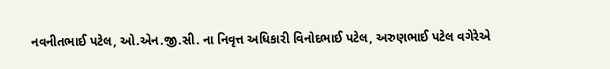નવનીતભાઈ પટેલ, ઓ.એન.જી.સી. ના નિવૃત્ત અધિકારી વિનોદભાઈ પટેલ, અરુણભાઈ પટેલ વગેરેએ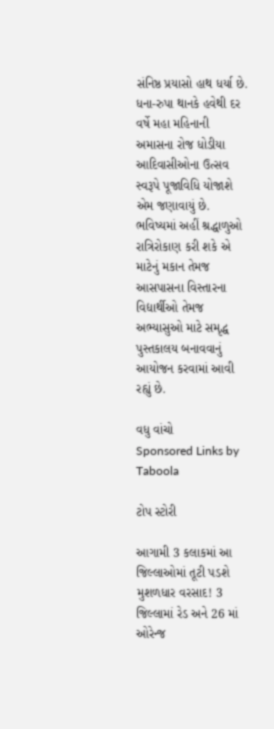સંનિષ્ઠ પ્રયાસો હાથ ધર્યા છે. ધના-રુપા થાનકે હવેથી દર વર્ષે મહા મહિનાની અમાસના રોજ ધોડીયા આદિવાસીઓના ઉત્સવ સ્વરૂપે પૂજાવિધિ યોજાશે એમ જણાવાયું છે. ભવિષ્યમાં અહીં શ્રદ્ધાળુઓ રાત્રિરોકાણ કરી શકે એ માટેનું મકાન તેમજ આસપાસના વિસ્તારના વિદ્યાર્થીઓ તેમજ અભ્યાસુઓ માટે સમૃદ્ધ પુસ્તકાલય બનાવવાનું આયોજન કરવામાં આવી રહ્યું છે.

વધુ વાંચો
Sponsored Links by Taboola

ટોપ સ્ટોરી

આગામી 3 કલાકમાં આ જિલ્લાઓમાં તૂટી પડશે મુશળધાર વરસાદ! 3 જિલ્લામાં રેડ અને 26 માં ઓરેન્જ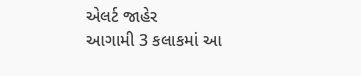એલર્ટ જાહેર
આગામી 3 કલાકમાં આ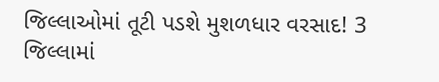જિલ્લાઓમાં તૂટી પડશે મુશળધાર વરસાદ! 3 જિલ્લામાં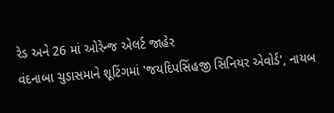રેડ અને 26 માં ઓરેન્જ એલર્ટ જાહેર
વંદનાબા ચુડાસમાને શૂટિંગમાં 'જયદિપસિંહજી સિનિયર એવોર્ડ', નાયબ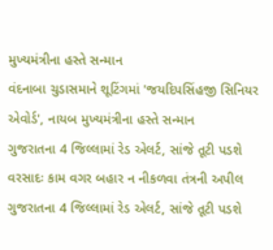મુખ્યમંત્રીના હસ્તે સન્માન
વંદનાબા ચુડાસમાને શૂટિંગમાં 'જયદિપસિંહજી સિનિયર એવોર્ડ', નાયબ મુખ્યમંત્રીના હસ્તે સન્માન
ગુજરાતના 4 જિલ્લામાં રેડ એલર્ટ, સાંજે તૂટી પડશે વરસાદઃ કામ વગર બહાર ન નીકળવા તંત્રની અપીલ
ગુજરાતના 4 જિલ્લામાં રેડ એલર્ટ, સાંજે તૂટી પડશે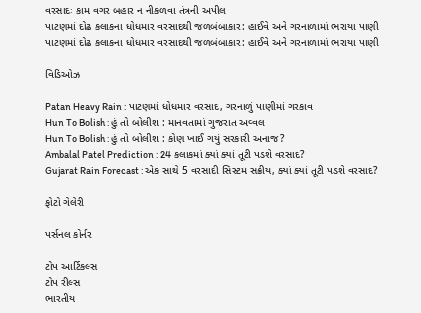વરસાદઃ કામ વગર બહાર ન નીકળવા તંત્રની અપીલ
પાટણમાં દોઢ કલાકના ધોધમાર વરસાદથી જળબંબાકાર: હાઈવે અને ગરનાળામાં ભરાયા પાણી
પાટણમાં દોઢ કલાકના ધોધમાર વરસાદથી જળબંબાકાર: હાઈવે અને ગરનાળામાં ભરાયા પાણી

વિડિઓઝ

Patan Heavy Rain : પાટણમાં ધોધમાર વરસાદ, ગરનાળું પાણીમાં ગરકાવ
Hun To Bolish : હું તો બોલીશ : માનવતામાં ગુજરાત અવ્વલ
Hun To Bolish : હું તો બોલીશ : કોણ ખાઈ ગયું સરકારી અનાજ?
Ambalal Patel Prediction : 24 કલાકમાં ક્યાં ક્યાં તૂટી પડશે વરસાદ?
Gujarat Rain Forecast : એક સાથે 5 વરસાદી સિસ્ટમ સક્રીય, ક્યાં ક્યાં તૂટી પડશે વરસાદ?

ફોટો ગેલેરી

પર્સનલ કોર્નર

ટોપ આર્ટિકલ્સ
ટોપ રીલ્સ
ભારતીય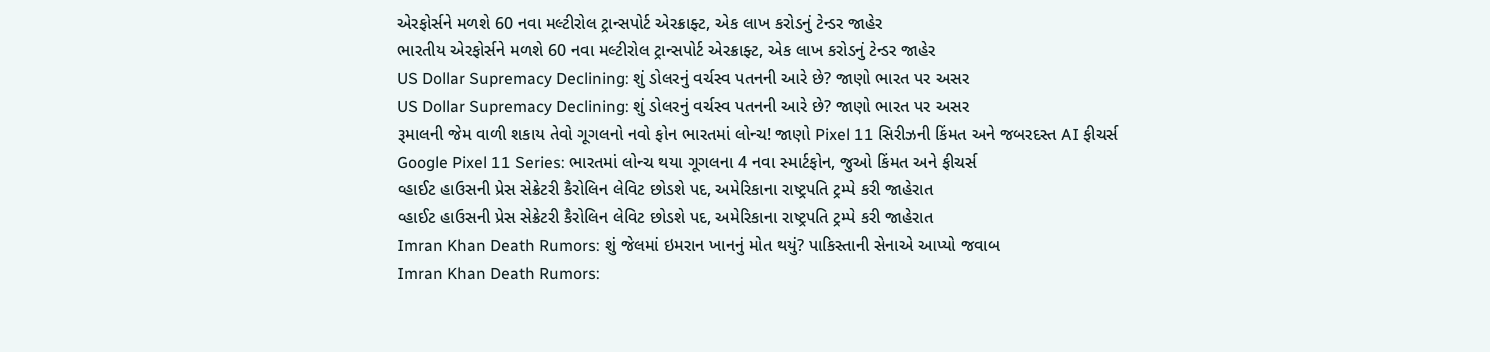એરફોર્સને મળશે 60 નવા મલ્ટીરોલ ટ્રાન્સપોર્ટ એરક્રાફ્ટ, એક લાખ કરોડનું ટેન્ડર જાહેર
ભારતીય એરફોર્સને મળશે 60 નવા મલ્ટીરોલ ટ્રાન્સપોર્ટ એરક્રાફ્ટ, એક લાખ કરોડનું ટેન્ડર જાહેર
US Dollar Supremacy Declining: શું ડોલરનું વર્ચસ્વ પતનની આરે છે? જાણો ભારત પર અસર
US Dollar Supremacy Declining: શું ડોલરનું વર્ચસ્વ પતનની આરે છે? જાણો ભારત પર અસર
રૂમાલની જેમ વાળી શકાય તેવો ગૂગલનો નવો ફોન ભારતમાં લોન્ચ! જાણો Pixel 11 સિરીઝની કિંમત અને જબરદસ્ત AI ફીચર્સ
Google Pixel 11 Series: ભારતમાં લોન્ચ થયા ગૂગલના 4 નવા સ્માર્ટફોન, જુઓ કિંમત અને ફીચર્સ
વ્હાઈટ હાઉસની પ્રેસ સેક્રેટરી કૈરોલિન લેવિટ છોડશે પદ, અમેરિકાના રાષ્ટ્રપતિ ટ્રમ્પે કરી જાહેરાત
વ્હાઈટ હાઉસની પ્રેસ સેક્રેટરી કૈરોલિન લેવિટ છોડશે પદ, અમેરિકાના રાષ્ટ્રપતિ ટ્રમ્પે કરી જાહેરાત
Imran Khan Death Rumors: શું જેલમાં ઇમરાન ખાનનું મોત થયું? પાકિસ્તાની સેનાએ આપ્યો જવાબ
Imran Khan Death Rumors: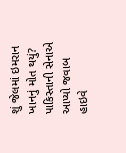શું જેલમાં ઇમરાન ખાનનું મોત થયું? પાકિસ્તાની સેનાએ આપ્યો જવાબ
હાઇવે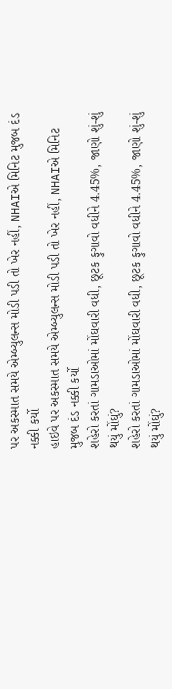પર અકસ્માત સમયે એમ્બ્યુલન્સ મોડી પડી તો ખેર નહીં, NHAIએ મિનિટ મુજબ દંડ નક્કી કર્યો
હાઇવે પર અકસ્માત સમયે એમ્બ્યુલન્સ મોડી પડી તો ખેર નહીં, NHAIએ મિનિટ મુજબ દંડ નક્કી કર્યો
શહેરો કરતાં ગામડાઓમાં મોંઘવારી વધી, છૂટક ફુગાવો વધીને 4.45%, જાણો શું-શું થયું મોંઘું?
શહેરો કરતાં ગામડાઓમાં મોંઘવારી વધી, છૂટક ફુગાવો વધીને 4.45%, જાણો શું-શું થયું મોંઘું?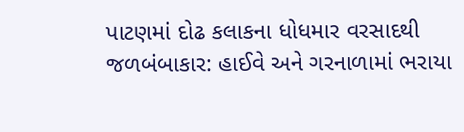પાટણમાં દોઢ કલાકના ધોધમાર વરસાદથી જળબંબાકાર: હાઈવે અને ગરનાળામાં ભરાયા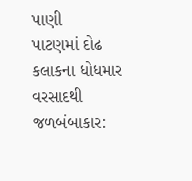પાણી
પાટણમાં દોઢ કલાકના ધોધમાર વરસાદથી જળબંબાકાર: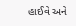હાઈવે અને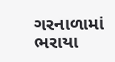ગરનાળામાં ભરાયા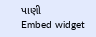પાણી
Embed widget